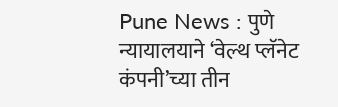Pune News : पुणे न्यायालयाने ‘वेल्थ प्लॅनेट कंपनी’च्या तीन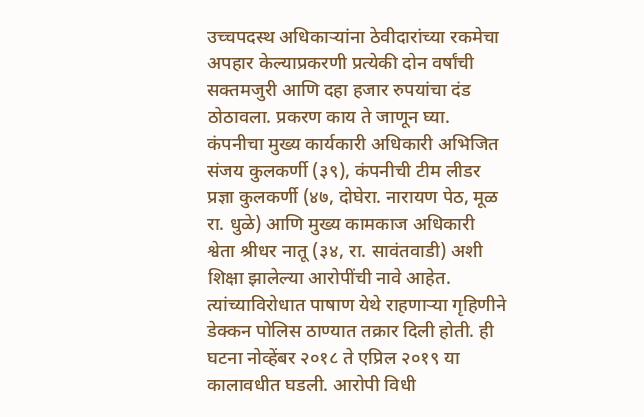उच्चपदस्थ अधिकाऱ्यांना ठेवीदारांच्या रकमेचा अपहार केल्याप्रकरणी प्रत्येकी दोन वर्षांची सक्तमजुरी आणि दहा हजार रुपयांचा दंड ठोठावला. प्रकरण काय ते जाणून घ्या.
कंपनीचा मुख्य कार्यकारी अधिकारी अभिजित संजय कुलकर्णी (३९), कंपनीची टीम लीडर प्रज्ञा कुलकर्णी (४७, दोघेरा. नारायण पेठ, मूळ रा. धुळे) आणि मुख्य कामकाज अधिकारी श्वेता श्रीधर नातू (३४, रा. सावंतवाडी) अशी शिक्षा झालेल्या आरोपींची नावे आहेत. त्यांच्याविरोधात पाषाण येथे राहणाऱ्या गृहिणीने डेक्कन पोलिस ठाण्यात तक्रार दिली होती. ही घटना नोव्हेंबर २०१८ ते एप्रिल २०१९ या कालावधीत घडली. आरोपी विधी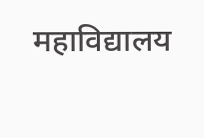महाविद्यालय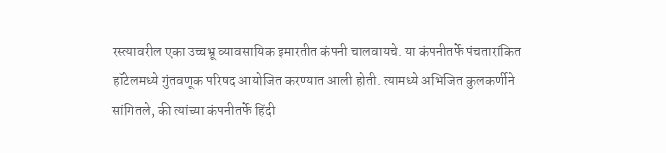रस्त्यावरील एका उच्चभ्रू व्यावसायिक इमारतीत कंपनी चालवायचे. या कंपनीतर्फे पंचतारांकित हॉटेलमध्ये गुंतवणूक परिषद आयोजित करण्यात आली होती. त्यामध्ये अभिजित कुलकर्णीने सांगितले, की त्यांच्या कंपनीतर्फे हिंदी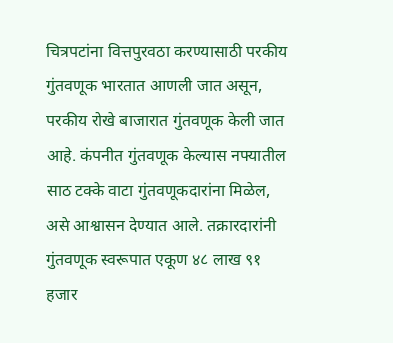चित्रपटांना वित्तपुरवठा करण्यासाठी परकीय गुंतवणूक भारतात आणली जात असून, परकीय रोखे बाजारात गुंतवणूक केली जात आहे. कंपनीत गुंतवणूक केल्यास नफ्यातील साठ टक्के वाटा गुंतवणूकदारांना मिळेल, असे आश्वासन देण्यात आले. तक्रारदारांनी गुंतवणूक स्वरूपात एकूण ४८ लाख ९१ हजार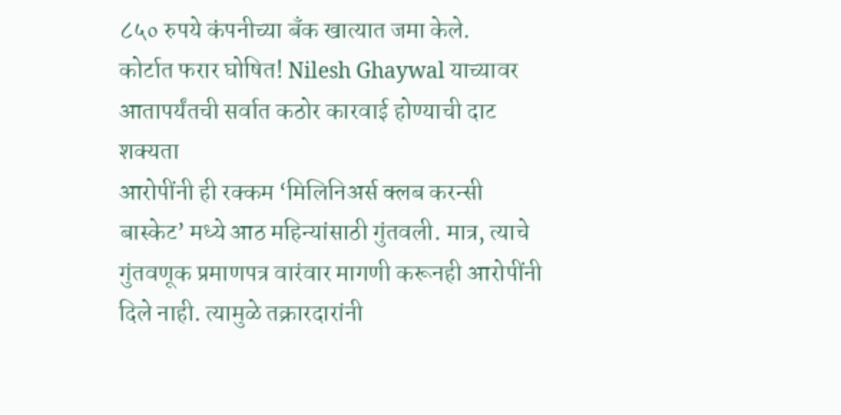८५० रुपये कंपनीच्या बँक खात्यात जमा केले.
कोर्टात फरार घोषित! Nilesh Ghaywal याच्यावर आतापर्यंतची सर्वात कठोर कारवाई होण्याची दाट शक्यता
आरोपींनी ही रक्कम ‘मिलिनिअर्स क्लब करन्सी बास्केट’ मध्ये आठ महिन्यांसाठी गुंतवली. मात्र, त्याचे गुंतवणूक प्रमाणपत्र वारंवार मागणी करूनही आरोपींनी दिले नाही. त्यामुळे तक्रारदारांनी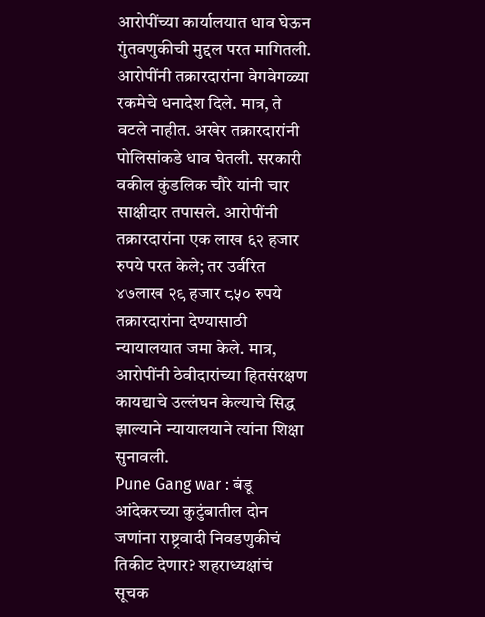आरोपींच्या कार्यालयात धाव घेऊन गुंतवणुकीची मुद्दल परत मागितली. आरोपींनी तक्रारदारांना वेगवेगळ्या रकमेचे धनादेश दिले. मात्र, ते वटले नाहीत. अखेर तक्रारदारांनी पोलिसांकडे धाव घेतली. सरकारी वकील कुंडलिक चौरे यांनी चार साक्षीदार तपासले. आरोपींनी तक्रारदारांना एक लाख ६२ हजार रुपये परत केले; तर उर्वरित ४७लाख २९ हजार ८५० रुपये तक्रारदारांना देण्यासाठी न्यायालयात जमा केले. मात्र, आरोपींनी ठेवीदारांच्या हितसंरक्षण कायद्याचे उल्लंघन केल्याचे सिद्ध झाल्याने न्यायालयाने त्यांना शिक्षा सुनावली.
Pune Gang war : बंडू आंदेकरच्या कुटुंबातील दोन जणांना राष्ट्रवादी निवडणुकीचं तिकीट देणार? शहराध्यक्षांचं सूचक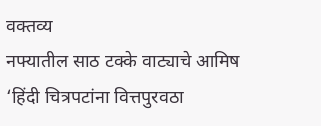वक्तव्य
नफ्यातील साठ टक्के वाट्याचे आमिष
‘हिंदी चित्रपटांना वित्तपुरवठा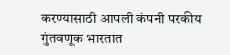करण्यासाठी आपली कंपनी परकीय गुंतवणूक भारतात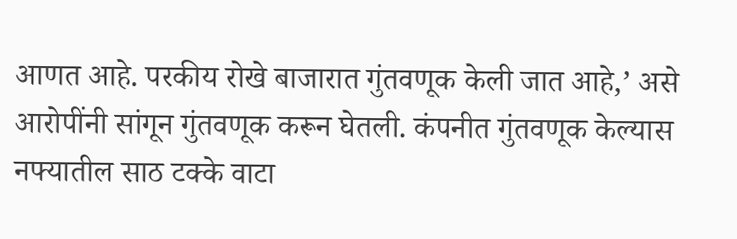आणत आहे. परकीय रोखे बाजारात गुंतवणूक केली जात आहे,’ असे आरोपींनी सांगून गुंतवणूक करून घेतली. कंपनीत गुंतवणूक केल्यास नफ्यातील साठ टक्के वाटा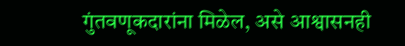गुंतवणूकदारांना मिळेल, असे आश्वासनही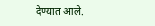देण्यात आले.